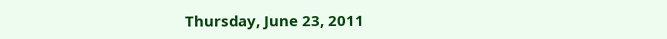Thursday, June 23, 2011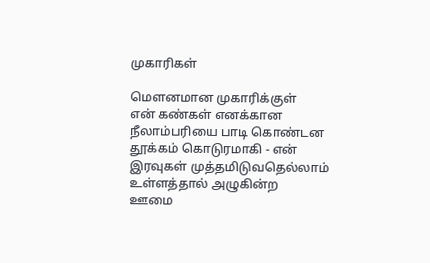முகாரிகள்

மௌனமான முகாரிக்குள்
என் கண்கள் எனக்கான
நீலாம்பரியை பாடி கொண்டன
தூக்கம் கொடுரமாகி - என்
இரவுகள் முத்தமிடுவதெல்லாம்
உள்ளத்தால் அழுகின்ற
ஊமை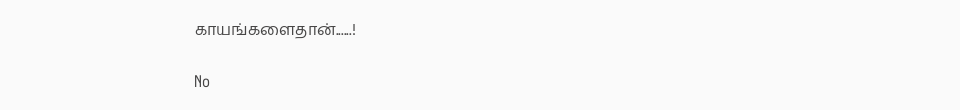காயங்களைதான்......!

No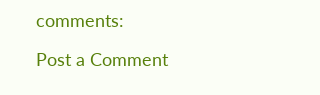comments:

Post a Comment